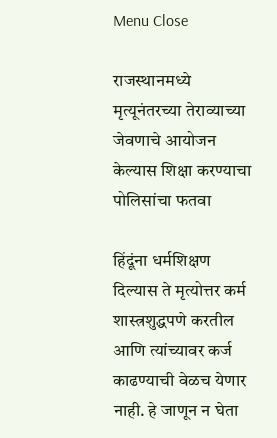Menu Close

राजस्थानमध्ये मृत्यूनंतरच्या तेराव्याच्या जेवणाचे आयोजन केल्यास शिक्षा करण्याचा पोलिसांचा फतवा

हिंदूंना धर्मशिक्षण दिल्यास ते मृत्योत्तर कर्म शास्त्रशुद्धपणे करतील आणि त्यांच्यावर कर्ज काढण्याची वेळच येणार नाही. हे जाणून न घेता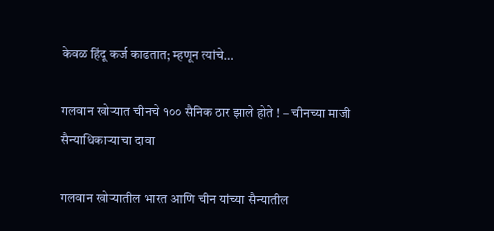केवळ हिंदू कर्ज काढतात; म्हणून त्यांचे…

गलवान खोर्‍यात चीनचे १०० सैनिक ठार झाले होते ! – चीनच्या माजी सैन्याधिकार्‍याचा दावा

गलवान खोर्‍यातील भारत आणि चीन यांच्या सैन्यातील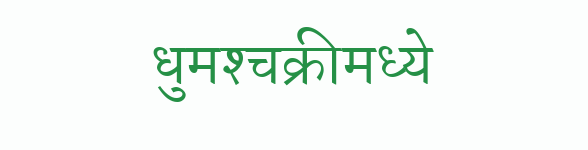धुमश्‍चक्रीमध्ये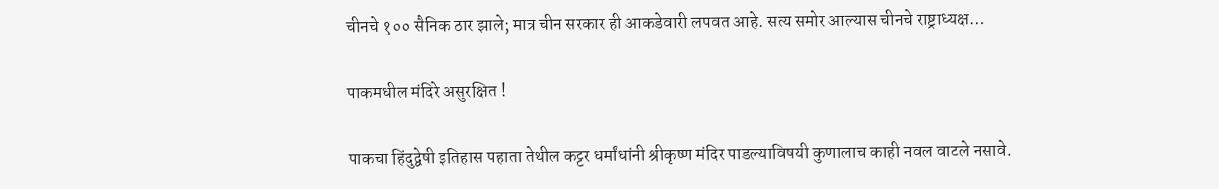चीनचे १०० सैनिक ठार झाले; मात्र चीन सरकार ही आकडेवारी लपवत आहे. सत्य समोर आल्यास चीनचे राष्ट्राध्यक्ष…

पाकमधील मंदिरे असुरक्षित !

पाकचा हिंदुद्वेषी इतिहास पहाता तेथील कट्टर धर्मांधांनी श्रीकृष्ण मंदिर पाडल्याविषयी कुणालाच काही नवल वाटले नसावे.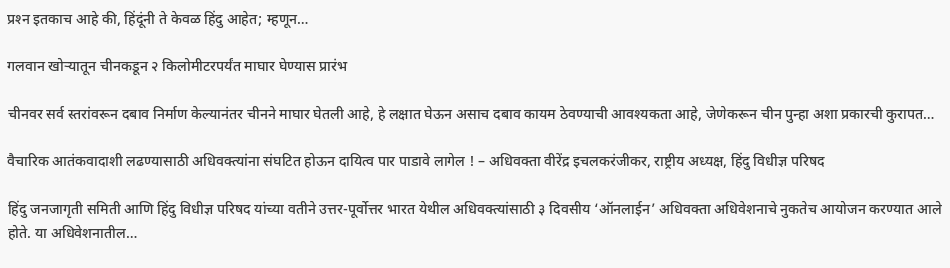प्रश्‍न इतकाच आहे की, हिंदूंनी ते केवळ हिंदु आहेत; म्हणून…

गलवान खोर्‍यातून चीनकडून २ किलोमीटरपर्यंत माघार घेण्यास प्रारंभ

चीनवर सर्व स्तरांवरून दबाव निर्माण केल्यानंतर चीनने माघार घेतली आहे, हे लक्षात घेऊन असाच दबाव कायम ठेवण्याची आवश्यकता आहे, जेणेकरून चीन पुन्हा अशा प्रकारची कुरापत…

वैचारिक आतंकवादाशी लढण्यासाठी अधिवक्त्यांना संघटित होऊन दायित्व पार पाडावे लागेल ! – अधिवक्ता वीरेंद्र इचलकरंजीकर, राष्ट्रीय अध्यक्ष, हिंदु विधीज्ञ परिषद

हिंदु जनजागृती समिती आणि हिंदु विधीज्ञ परिषद यांच्या वतीने उत्तर-पूर्वोत्तर भारत येथील अधिवक्त्यांसाठी ३ दिवसीय ‘ऑनलाईन’ अधिवक्ता अधिवेशनाचे नुकतेच आयोजन करण्यात आले होते. या अधिवेशनातील…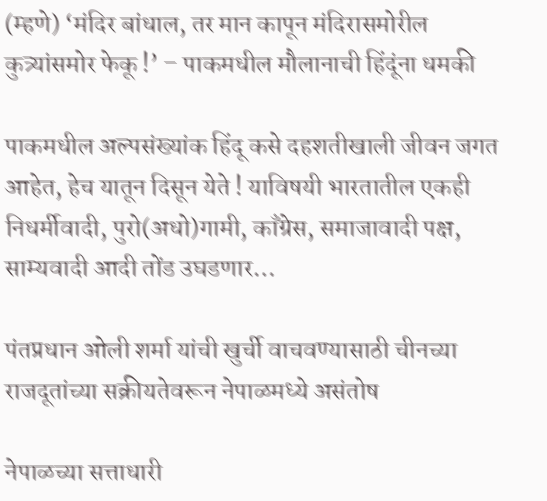(म्हणे) ‘मंदिर बांधाल, तर मान कापून मंदिरासमोरील कुत्र्यांसमोर फेकू !’ – पाकमधील मौलानाची हिंदूंना धमकी

पाकमधील अल्पसंख्यांक हिंदू कसे दहशतीखाली जीवन जगत आहेत, हेच यातून दिसून येते ! याविषयी भारतातील एकही निधर्मीवादी, पुरो(अधो)गामी, काँग्रेस, समाजावादी पक्ष, साम्यवादी आदी तोंड उघडणार…

पंतप्रधान ओली शर्मा यांची खुर्ची वाचवण्यासाठी चीनच्या राजदूतांच्या सक्रीयतेवरून नेपाळमध्ये असंतोष

नेपाळच्या सत्ताधारी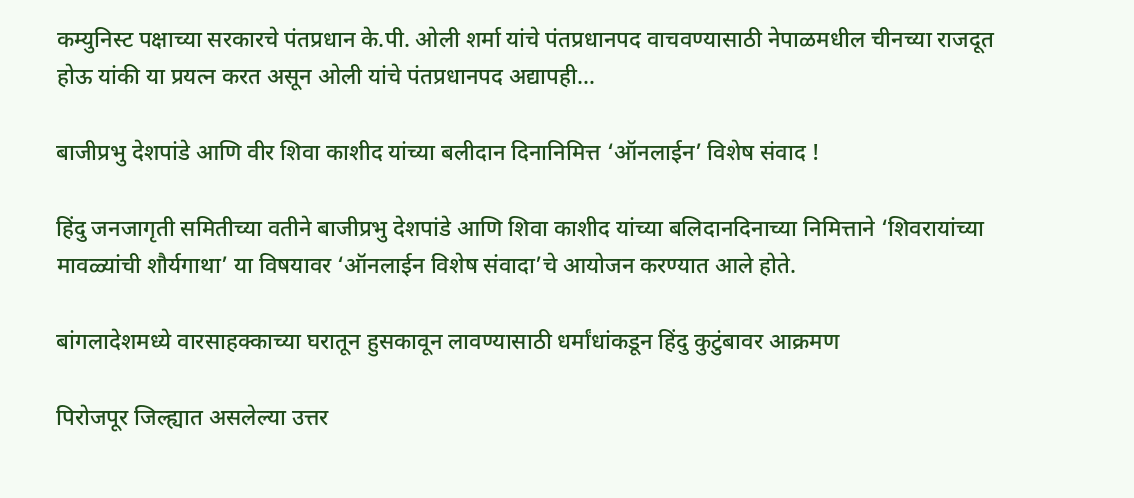कम्युनिस्ट पक्षाच्या सरकारचे पंतप्रधान के.पी. ओली शर्मा यांचे पंतप्रधानपद वाचवण्यासाठी नेपाळमधील चीनच्या राजदूत होऊ यांकी या प्रयत्न करत असून ओली यांचे पंतप्रधानपद अद्यापही…

बाजीप्रभु देशपांडे आणि वीर शिवा काशीद यांच्या बलीदान दिनानिमित्त ‘ऑनलाईन’ विशेष संवाद !

हिंदु जनजागृती समितीच्या वतीने बाजीप्रभु देशपांडे आणि शिवा काशीद यांच्या बलिदानदिनाच्या निमित्ताने ‘शिवरायांच्या मावळ्यांची शौर्यगाथा’ या विषयावर ‘ऑनलाईन विशेष संवादा’चे आयोजन करण्यात आले होते.

बांगलादेशमध्ये वारसाहक्काच्या घरातून हुसकावून लावण्यासाठी धर्मांधांकडून हिंदु कुटुंबावर आक्रमण

पिरोजपूर जिल्ह्यात असलेल्या उत्तर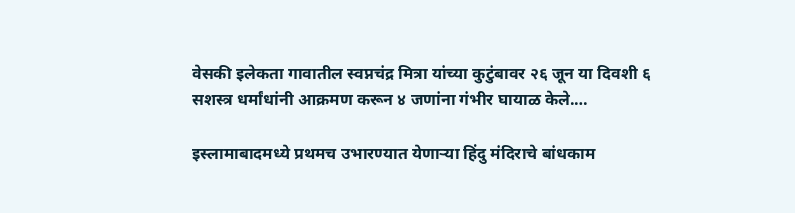वेसकी इलेकता गावातील स्वप्नचंद्र मित्रा यांच्या कुटुंबावर २६ जून या दिवशी ६ सशस्त्र धर्मांधांनी आक्रमण करून ४ जणांना गंभीर घायाळ केले.…

इस्लामाबादमध्ये प्रथमच उभारण्यात येणार्‍या हिंदु मंदिराचे बांधकाम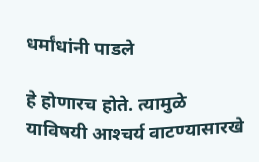धर्मांधांनी पाडले

हे होणारच होते. त्यामुळे याविषयी आश्‍चर्य वाटण्यासारखे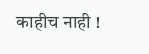काहीच नाही !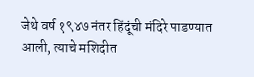जेथे वर्ष १९४७ नंतर हिंदूंची मंदिरे पाडण्यात आली, त्याचे मशिदीत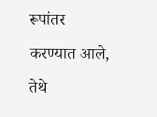रूपांतर करण्यात आले, तेथे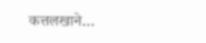कत्तलखाने…